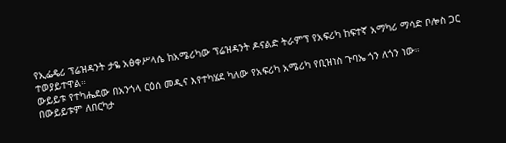የኢፌዴሪ ፕሬዝዳንት ታዬ አፅቀሥላሴ ከአሜሪካው ፕሬዝዳንት ዶናልድ ትራምፕ የአፍሪካ ከፍተኛ አማካሪ ማሳድ ቦሎስ ጋር ተወያይተዋል።
ውይይቱ የተካሔደው በአንጎላ ርዕሰ መዲና እየተካሄደ ካለው የአፍሪካ አሜሪካ የቢዝነስ ጉባኤ ጎን ለጎን ነው።
በውይይቱም ለበርካታ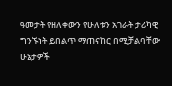ዓመታት የዘለቀውን የሁለቱን አገራት ታሪካዊ ግንኙነት ይበልጥ ማጠናከር በሚቻልባቸው ሁኔታዎች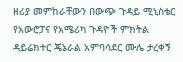ዘሪያ መምከራቸውን በውጭ ጉዳይ ሚኒስቴር የአውሮፓና የአሜሪካ ጉዳዮች ምክትል ዳይሬክተር ጄኔራል አምባሳደር ሙሌ ታረቀኝ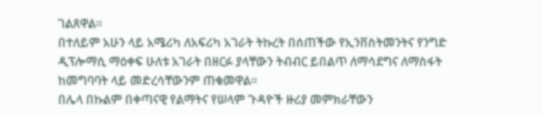ገልጸዋል።
በተለይም አሁን ላይ አሜሪካ ለአፍሪካ አገራት ትኩረት በሰጠችው የኢንቨስትመንትና የንግድ ዲፕሎማሲ ማዕቀፍ ሁለቱ አገራት በዘርፉ ያላቸውን ትብብር ይበልጥ ለማሳደግና ለማስፋት ከመግባባት ላይ መድረሳቸውንም ጠቁመዋል።
በሌላ በኩልም በቀጣናዊ የልማትና የሠላም ጉዳዮች ዙሪያ መምክራቸውን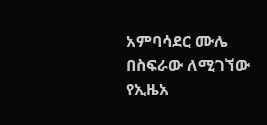አምባሳደር ሙሌ በስፍራው ለሚገኘው የኢዜአ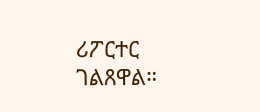ሪፖርተር ገልጸዋል።